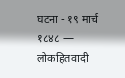घटना - १९ मार्च १८४८ — लोकहितवादी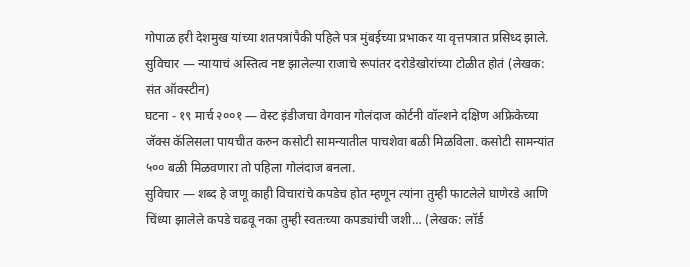गोपाळ हरी देशमुख यांच्या शतपत्रांपैकी पहिले पत्र मुंबईच्या प्रभाकर या वृत्तपत्रात प्रसिध्द झाले.
सुविचार — न्यायाचं अस्तित्व नष्ट झालेल्या राजाचे रूपांतर दरोडेखोरांच्या टोळीत होतं (लेखक: संत ऑक्स्टीन)
घटना - १९ मार्च २००१ — वेस्ट इंडीजचा वेगवान गोलंदाज कोर्टनी वॉल्शने दक्षिण अफ्रिकेच्या जॅक्स कॅलिसला पायचीत करुन कसोटी सामन्यातील पाचशेवा बळी मिळविला. कसोटी सामन्यांत ५०० बळी मिळवणारा तो पहिला गोलंदाज बनला.
सुविचार — शब्द हे जणू काही विचारांचे कपडेच होत म्हणून त्यांना तुम्ही फाटलेले घाणेरडे आणि चिंध्या झालेले कपडे चढवू नका तुम्ही स्वतःच्या कपड्यांची जशी… (लेखक: लॉर्ड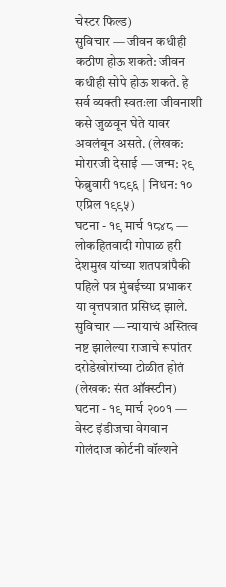चेस्टर फिल्ड)
सुविचार — जीवन कधीही कठीण होऊ शकते: जीवन कधीही सोपे होऊ शकते. हे सर्व व्यक्ती स्वतःला जीवनाशी कसे जुळवून घेते यावर अवलंबून असते. (लेखक: मोरारजी देसाई — जन्म: २९ फेब्रुवारी १८९६ | निधन: १० एप्रिल १९९५)
घटना - १९ मार्च १८४८ — लोकहितवादी गोपाळ हरी देशमुख यांच्या शतपत्रांपैकी पहिले पत्र मुंबईच्या प्रभाकर या वृत्तपत्रात प्रसिध्द झाले.
सुविचार — न्यायाचं अस्तित्व नष्ट झालेल्या राजाचे रूपांतर दरोडेखोरांच्या टोळीत होतं (लेखक: संत ऑक्स्टीन)
घटना - १९ मार्च २००१ — वेस्ट इंडीजचा वेगवान गोलंदाज कोर्टनी वॉल्शने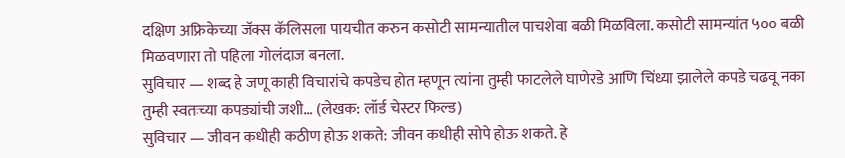दक्षिण अफ्रिकेच्या जॅक्स कॅलिसला पायचीत करुन कसोटी सामन्यातील पाचशेवा बळी मिळविला. कसोटी सामन्यांत ५०० बळी मिळवणारा तो पहिला गोलंदाज बनला.
सुविचार — शब्द हे जणू काही विचारांचे कपडेच होत म्हणून त्यांना तुम्ही फाटलेले घाणेरडे आणि चिंध्या झालेले कपडे चढवू नका तुम्ही स्वतःच्या कपड्यांची जशी… (लेखक: लॉर्ड चेस्टर फिल्ड)
सुविचार — जीवन कधीही कठीण होऊ शकते: जीवन कधीही सोपे होऊ शकते. हे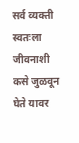सर्व व्यक्ती स्वतःला जीवनाशी कसे जुळवून घेते यावर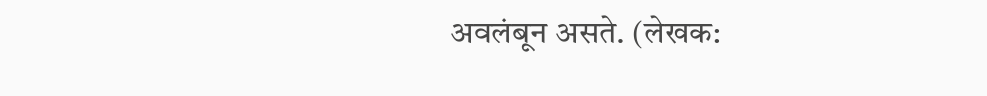अवलंबून असते. (लेखक: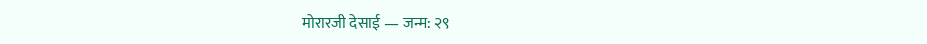मोरारजी देसाई — जन्म: २९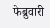फेब्रुवारी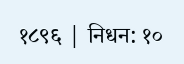१८९६ | निधन: १०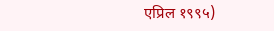एप्रिल १९९५)